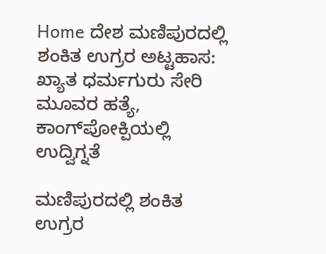Home ದೇಶ ಮಣಿಪುರದಲ್ಲಿ ಶಂಕಿತ ಉಗ್ರರ ಅಟ್ಟಹಾಸ: ಖ್ಯಾತ ಧರ್ಮಗುರು ಸೇರಿ ಮೂವರ ಹತ್ಯೆ, ಕಾಂಗ್‌ಪೋಕ್ಪಿಯಲ್ಲಿ ಉದ್ವಿಗ್ನತೆ

ಮಣಿಪುರದಲ್ಲಿ ಶಂಕಿತ ಉಗ್ರರ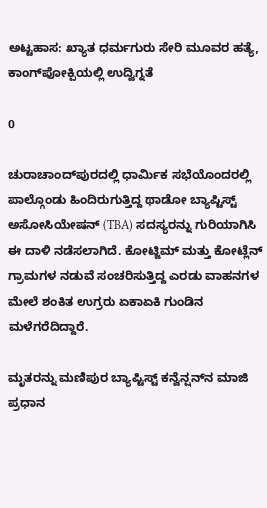ಅಟ್ಟಹಾಸ: ಖ್ಯಾತ ಧರ್ಮಗುರು ಸೇರಿ ಮೂವರ ಹತ್ಯೆ, ಕಾಂಗ್‌ಪೋಕ್ಪಿಯಲ್ಲಿ ಉದ್ವಿಗ್ನತೆ

0

ಚುರಾಚಾಂದ್‌ಪುರದಲ್ಲಿ ಧಾರ್ಮಿಕ ಸಭೆಯೊಂದರಲ್ಲಿ ಪಾಲ್ಗೊಂಡು ಹಿಂದಿರುಗುತ್ತಿದ್ದ ಥಾಡೋ ಬ್ಯಾಪ್ಟಿಸ್ಟ್ ಅಸೋಸಿಯೇಷನ್ (TBA) ಸದಸ್ಯರನ್ನು ಗುರಿಯಾಗಿಸಿ ಈ ದಾಳಿ ನಡೆಸಲಾಗಿದೆ. ಕೋಟ್ಜಿಮ್ ಮತ್ತು ಕೋಟ್ಲೆನ್ ಗ್ರಾಮಗಳ ನಡುವೆ ಸಂಚರಿಸುತ್ತಿದ್ದ ಎರಡು ವಾಹನಗಳ ಮೇಲೆ ಶಂಕಿತ ಉಗ್ರರು ಏಕಾಏಕಿ ಗುಂಡಿನ ಮಳೆಗರೆದಿದ್ದಾರೆ.

ಮೃತರನ್ನು ಮಣಿಪುರ ಬ್ಯಾಪ್ಟಿಸ್ಟ್ ಕನ್ವೆನ್ಷನ್‌ನ ಮಾಜಿ ಪ್ರಧಾನ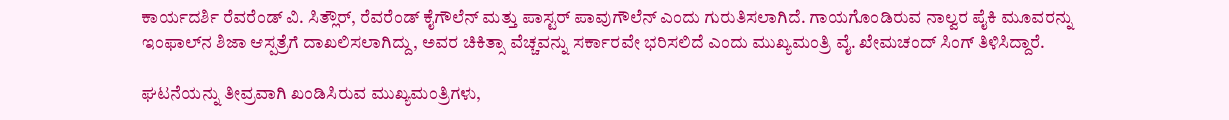ಕಾರ್ಯದರ್ಶಿ ರೆವರೆಂಡ್ ವಿ. ಸಿತ್ಲೌರ್, ರೆವರೆಂಡ್ ಕೈಗೌಲೆನ್ ಮತ್ತು ಪಾಸ್ಟರ್ ಪಾವುಗೌಲೆನ್ ಎಂದು ಗುರುತಿಸಲಾಗಿದೆ. ಗಾಯಗೊಂಡಿರುವ ನಾಲ್ವರ ಪೈಕಿ ಮೂವರನ್ನು ಇಂಫಾಲ್‌ನ ಶಿಜಾ ಆಸ್ಪತ್ರೆಗೆ ದಾಖಲಿಸಲಾಗಿದ್ದು, ಅವರ ಚಿಕಿತ್ಸಾ ವೆಚ್ಚವನ್ನು ಸರ್ಕಾರವೇ ಭರಿಸಲಿದೆ ಎಂದು ಮುಖ್ಯಮಂತ್ರಿ ವೈ. ಖೇಮಚಂದ್ ಸಿಂಗ್ ತಿಳಿಸಿದ್ದಾರೆ.

ಘಟನೆಯನ್ನು ತೀವ್ರವಾಗಿ ಖಂಡಿಸಿರುವ ಮುಖ್ಯಮಂತ್ರಿಗಳು,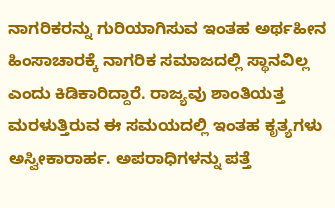ನಾಗರಿಕರನ್ನು ಗುರಿಯಾಗಿಸುವ ಇಂತಹ ಅರ್ಥಹೀನ ಹಿಂಸಾಚಾರಕ್ಕೆ ನಾಗರಿಕ ಸಮಾಜದಲ್ಲಿ ಸ್ಥಾನವಿಲ್ಲ ಎಂದು ಕಿಡಿಕಾರಿದ್ದಾರೆ. ರಾಜ್ಯವು ಶಾಂತಿಯತ್ತ ಮರಳುತ್ತಿರುವ ಈ ಸಮಯದಲ್ಲಿ ಇಂತಹ ಕೃತ್ಯಗಳು ಅಸ್ವೀಕಾರಾರ್ಹ. ಅಪರಾಧಿಗಳನ್ನು ಪತ್ತೆ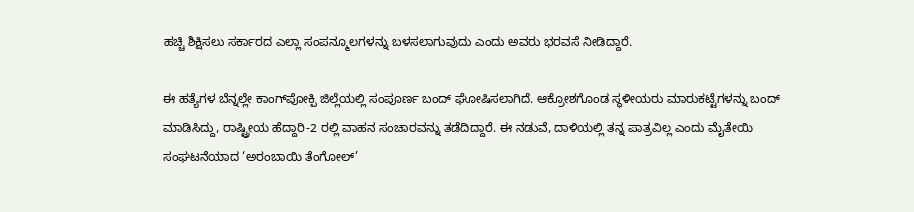ಹಚ್ಚಿ ಶಿಕ್ಷಿಸಲು ಸರ್ಕಾರದ ಎಲ್ಲಾ ಸಂಪನ್ಮೂಲಗಳನ್ನು ಬಳಸಲಾಗುವುದು ಎಂದು ಅವರು ಭರವಸೆ ನೀಡಿದ್ದಾರೆ.

ಈ ಹತ್ಯೆಗಳ ಬೆನ್ನಲ್ಲೇ ಕಾಂಗ್‌ಪೋಕ್ಪಿ ಜಿಲ್ಲೆಯಲ್ಲಿ ಸಂಪೂರ್ಣ ಬಂದ್ ಘೋಷಿಸಲಾಗಿದೆ. ಆಕ್ರೋಶಗೊಂಡ ಸ್ಥಳೀಯರು ಮಾರುಕಟ್ಟೆಗಳನ್ನು ಬಂದ್ ಮಾಡಿಸಿದ್ದು, ರಾಷ್ಟ್ರೀಯ ಹೆದ್ದಾರಿ-2 ರಲ್ಲಿ ವಾಹನ ಸಂಚಾರವನ್ನು ತಡೆದಿದ್ದಾರೆ. ಈ ನಡುವೆ, ದಾಳಿಯಲ್ಲಿ ತನ್ನ ಪಾತ್ರವಿಲ್ಲ ಎಂದು ಮೈತೇಯಿ ಸಂಘಟನೆಯಾದ ‘ಅರಂಬಾಯಿ ತೆಂಗೋಲ್’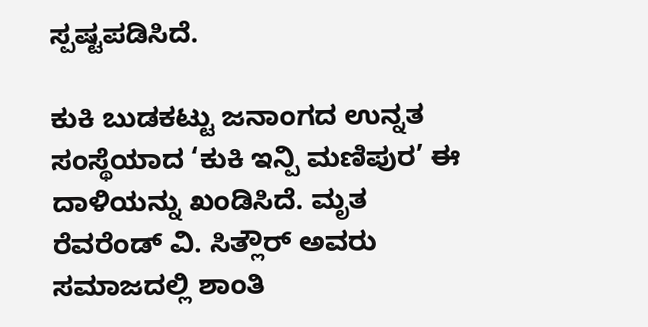ಸ್ಪಷ್ಟಪಡಿಸಿದೆ.

ಕುಕಿ ಬುಡಕಟ್ಟು ಜನಾಂಗದ ಉನ್ನತ ಸಂಸ್ಥೆಯಾದ ‘ಕುಕಿ ಇನ್ಪಿ ಮಣಿಪುರ’ ಈ ದಾಳಿಯನ್ನು ಖಂಡಿಸಿದೆ. ಮೃತ ರೆವರೆಂಡ್ ವಿ. ಸಿತ್ಲೌರ್ ಅವರು ಸಮಾಜದಲ್ಲಿ ಶಾಂತಿ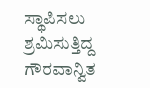ಸ್ಥಾಪಿಸಲು ಶ್ರಮಿಸುತ್ತಿದ್ದ ಗೌರವಾನ್ವಿತ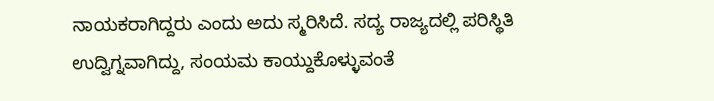ನಾಯಕರಾಗಿದ್ದರು ಎಂದು ಅದು ಸ್ಮರಿಸಿದೆ. ಸದ್ಯ ರಾಜ್ಯದಲ್ಲಿ ಪರಿಸ್ಥಿತಿ ಉದ್ವಿಗ್ನವಾಗಿದ್ದು, ಸಂಯಮ ಕಾಯ್ದುಕೊಳ್ಳುವಂತೆ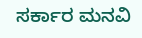ಸರ್ಕಾರ ಮನವಿ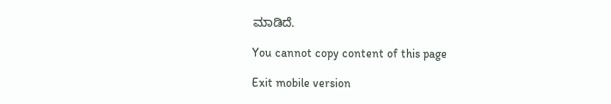ಮಾಡಿದೆ.

You cannot copy content of this page

Exit mobile version